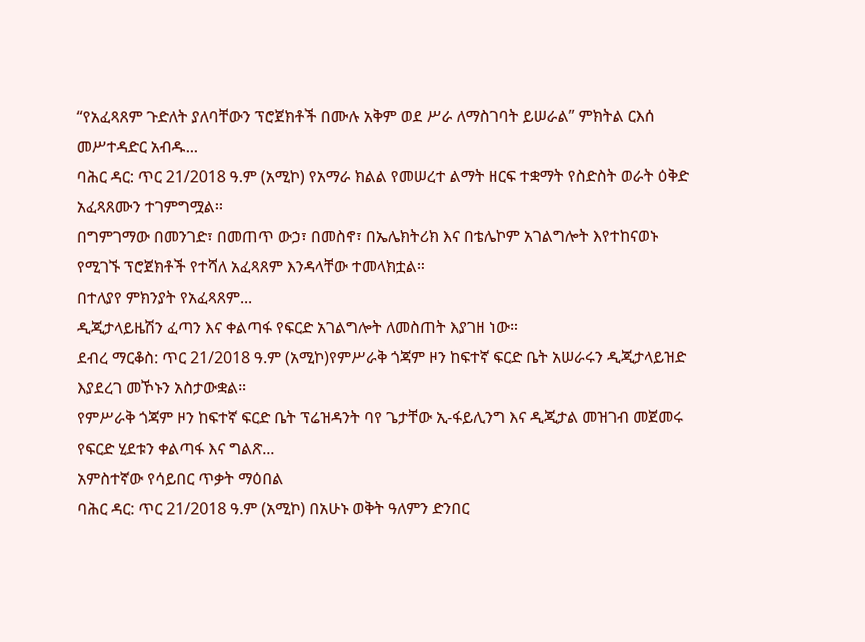“የአፈጻጸም ጉድለት ያለባቸውን ፕሮጀክቶች በሙሉ አቅም ወደ ሥራ ለማስገባት ይሠራል” ምክትል ርእሰ መሥተዳድር አብዱ...
ባሕር ዳር: ጥር 21/2018 ዓ.ም (አሚኮ) የአማራ ክልል የመሠረተ ልማት ዘርፍ ተቋማት የስድስት ወራት ዕቅድ አፈጻጸሙን ተገምግሟል፡፡
በግምገማው በመንገድ፣ በመጠጥ ውኃ፣ በመስኖ፣ በኤሌክትሪክ እና በቴሌኮም አገልግሎት እየተከናወኑ የሚገኙ ፕሮጀክቶች የተሻለ አፈጻጸም እንዳላቸው ተመላክቷል።
በተለያየ ምክንያት የአፈጻጸም...
ዲጂታላይዜሽን ፈጣን እና ቀልጣፋ የፍርድ አገልግሎት ለመስጠት እያገዘ ነው።
ደብረ ማርቆስ: ጥር 21/2018 ዓ.ም (አሚኮ)የምሥራቅ ጎጃም ዞን ከፍተኛ ፍርድ ቤት አሠራሩን ዲጂታላይዝድ እያደረገ መኾኑን አስታውቋል።
የምሥራቅ ጎጃም ዞን ከፍተኛ ፍርድ ቤት ፕሬዝዳንት ባየ ጌታቸው ኢ-ፋይሊንግ እና ዲጂታል መዝገብ መጀመሩ የፍርድ ሂደቱን ቀልጣፋ እና ግልጽ...
አምስተኛው የሳይበር ጥቃት ማዕበል
ባሕር ዳር: ጥር 21/2018 ዓ.ም (አሚኮ) በአሁኑ ወቅት ዓለምን ድንበር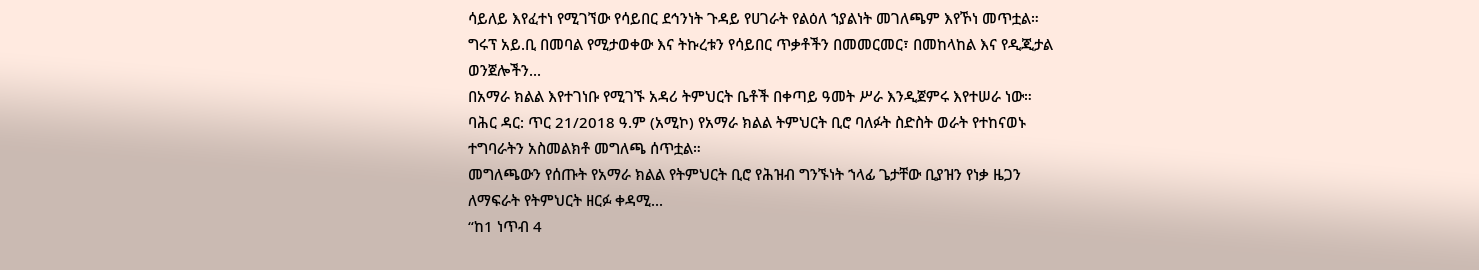ሳይለይ እየፈተነ የሚገኘው የሳይበር ደኅንነት ጉዳይ የሀገራት የልዕለ ኀያልነት መገለጫም እየኾነ መጥቷል።
ግሩፕ አይ.ቢ በመባል የሚታወቀው እና ትኩረቱን የሳይበር ጥቃቶችን በመመርመር፣ በመከላከል እና የዲጂታል ወንጀሎችን...
በአማራ ክልል እየተገነቡ የሚገኙ አዳሪ ትምህርት ቤቶች በቀጣይ ዓመት ሥራ እንዲጀምሩ እየተሠራ ነው።
ባሕር ዳር: ጥር 21/2018 ዓ.ም (አሚኮ) የአማራ ክልል ትምህርት ቢሮ ባለፉት ስድስት ወራት የተከናወኑ ተግባራትን አስመልክቶ መግለጫ ሰጥቷል።
መግለጫውን የሰጡት የአማራ ክልል የትምህርት ቢሮ የሕዝብ ግንኙነት ኀላፊ ጌታቸው ቢያዝን የነቃ ዜጋን ለማፍራት የትምህርት ዘርፉ ቀዳሚ...
“ከ1 ነጥብ 4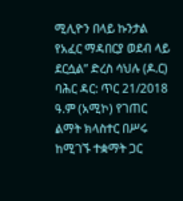ሚሊዮን በላይ ኩንታል የአፈር ማዳበርያ ወደብ ላይ ደርሷል” ድረስ ሳህሉ (ዶ.ር)
ባሕር ዳር: ጥር 21/2018 ዓ.ም (አሚኮ) የገጠር ልማት ክላስተር በሥሩ ከሚገኙ ተቋማት ጋር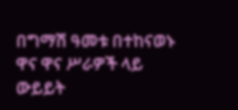በግማሽ ዓመቱ በተከናወኑ ዋና ዋና ሥራዎች ላይ ውይይት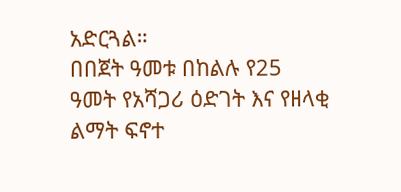አድርጓል።
በበጀት ዓመቱ በከልሉ የ25 ዓመት የአሻጋሪ ዕድገት እና የዘላቂ ልማት ፍኖተ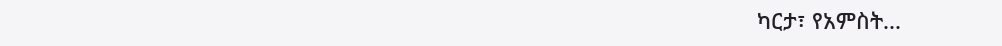ካርታ፣ የአምስት...